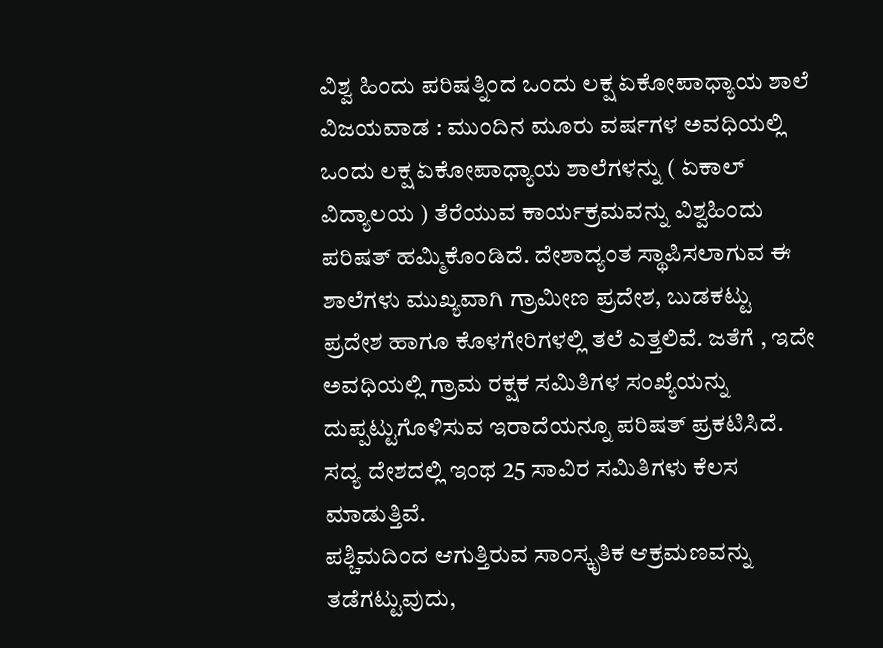ವಿಶ್ವ ಹಿಂದು ಪರಿಷತ್ನಿಂದ ಒಂದು ಲಕ್ಷ ಏಕೋಪಾಧ್ಯಾಯ ಶಾಲೆ
ವಿಜಯವಾಡ : ಮುಂದಿನ ಮೂರು ವರ್ಷಗಳ ಅವಧಿಯಲ್ಲಿ ಒಂದು ಲಕ್ಷ ಏಕೋಪಾಧ್ಯಾಯ ಶಾಲೆಗಳನ್ನು ( ಏಕಾಲ್ ವಿದ್ಯಾಲಯ ) ತೆರೆಯುವ ಕಾರ್ಯಕ್ರಮವನ್ನು ವಿಶ್ವಹಿಂದು ಪರಿಷತ್ ಹಮ್ಮಿಕೊಂಡಿದೆ. ದೇಶಾದ್ಯಂತ ಸ್ಥಾಪಿಸಲಾಗುವ ಈ ಶಾಲೆಗಳು ಮುಖ್ಯವಾಗಿ ಗ್ರಾಮೀಣ ಪ್ರದೇಶ, ಬುಡಕಟ್ಟು ಪ್ರದೇಶ ಹಾಗೂ ಕೊಳಗೇರಿಗಳಲ್ಲಿ ತಲೆ ಎತ್ತಲಿವೆ. ಜತೆಗೆ , ಇದೇ ಅವಧಿಯಲ್ಲಿ ಗ್ರಾಮ ರಕ್ಷಕ ಸಮಿತಿಗಳ ಸಂಖ್ಯೆಯನ್ನು ದುಪ್ಪಟ್ಟುಗೊಳಿಸುವ ಇರಾದೆಯನ್ನೂ ಪರಿಷತ್ ಪ್ರಕಟಿಸಿದೆ. ಸದ್ಯ ದೇಶದಲ್ಲಿ ಇಂಥ 25 ಸಾವಿರ ಸಮಿತಿಗಳು ಕೆಲಸ ಮಾಡುತ್ತಿವೆ.
ಪಶ್ಚಿಮದಿಂದ ಆಗುತ್ತಿರುವ ಸಾಂಸ್ಕೃತಿಕ ಆಕ್ರಮಣವನ್ನು ತಡೆಗಟ್ಟುವುದು,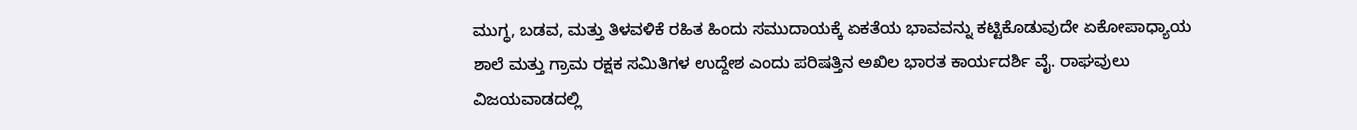ಮುಗ್ಧ, ಬಡವ, ಮತ್ತು ತಿಳವಳಿಕೆ ರಹಿತ ಹಿಂದು ಸಮುದಾಯಕ್ಕೆ ಏಕತೆಯ ಭಾವವನ್ನು ಕಟ್ಟಿಕೊಡುವುದೇ ಏಕೋಪಾಧ್ಯಾಯ ಶಾಲೆ ಮತ್ತು ಗ್ರಾಮ ರಕ್ಷಕ ಸಮಿತಿಗಳ ಉದ್ದೇಶ ಎಂದು ಪರಿಷತ್ತಿನ ಅಖಿಲ ಭಾರತ ಕಾರ್ಯದರ್ಶಿ ವೈ. ರಾಘವುಲು ವಿಜಯವಾಡದಲ್ಲಿ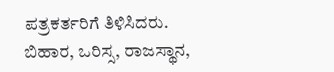ಪತ್ರಕರ್ತರಿಗೆ ತಿಳಿಸಿದರು.
ಬಿಹಾರ, ಒರಿಸ್ಸ, ರಾಜಸ್ಥಾನ,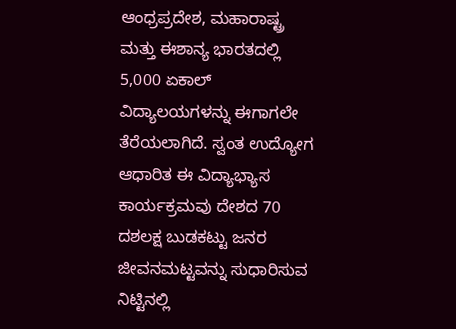ಆಂಧ್ರಪ್ರದೇಶ, ಮಹಾರಾಷ್ಟ್ರ ಮತ್ತು ಈಶಾನ್ಯ ಭಾರತದಲ್ಲಿ 5,000 ಏಕಾಲ್ ವಿದ್ಯಾಲಯಗಳನ್ನು ಈಗಾಗಲೇ ತೆರೆಯಲಾಗಿದೆ. ಸ್ವಂತ ಉದ್ಯೋಗ ಆಧಾರಿತ ಈ ವಿದ್ಯಾಭ್ಯಾಸ ಕಾರ್ಯಕ್ರಮವು ದೇಶದ 70 ದಶಲಕ್ಷ ಬುಡಕಟ್ಟು ಜನರ ಜೀವನಮಟ್ಟವನ್ನು ಸುಧಾರಿಸುವ ನಿಟ್ಟಿನಲ್ಲಿ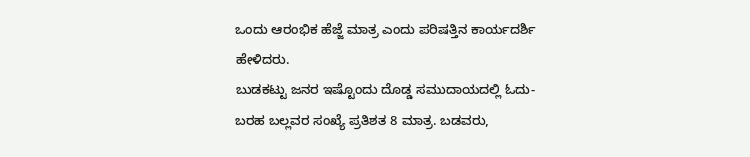ಒಂದು ಆರಂಭಿಕ ಹೆಜ್ಜೆ ಮಾತ್ರ ಎಂದು ಪರಿಷತ್ತಿನ ಕಾರ್ಯದರ್ಶಿ ಹೇಳಿದರು.
ಬುಡಕಟ್ಟು ಜನರ ಇಷ್ಟೊಂದು ದೊಡ್ಡ ಸಮುದಾಯದಲ್ಲಿ ಓದು-ಬರಹ ಬಲ್ಲವರ ಸಂಖ್ಯೆ ಪ್ರತಿಶತ 8 ಮಾತ್ರ. ಬಡವರು,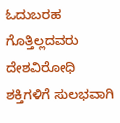ಓದುಬರಹ ಗೊತ್ತಿಲ್ಲದವರು ದೇಶವಿರೋಧಿ ಶಕ್ತಿಗಳಿಗೆ ಸುಲಭವಾಗಿ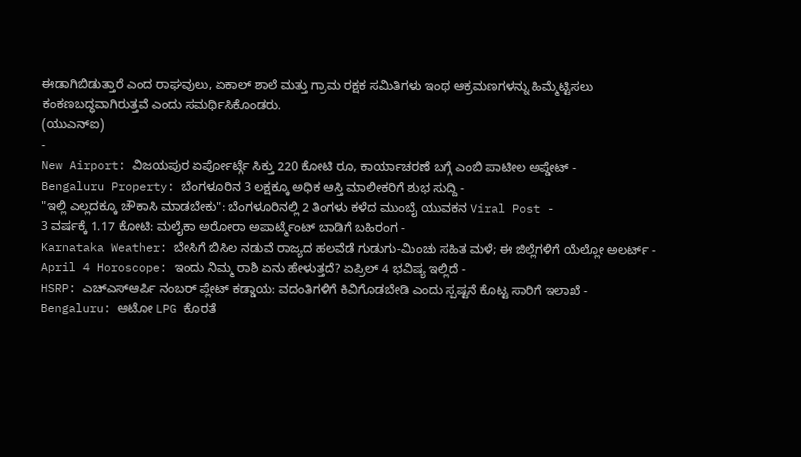ಈಡಾಗಿಬಿಡುತ್ತಾರೆ ಎಂದ ರಾಘವುಲು, ಏಕಾಲ್ ಶಾಲೆ ಮತ್ತು ಗ್ರಾಮ ರಕ್ಷಕ ಸಮಿತಿಗಳು ಇಂಥ ಆಕ್ರಮಣಗಳನ್ನು ಹಿಮ್ಮೆಟ್ಟಿಸಲು ಕಂಕಣಬದ್ಧವಾಗಿರುತ್ತವೆ ಎಂದು ಸಮರ್ಥಿಸಿಕೊಂಡರು.
(ಯುಎನ್ಐ)
-
New Airport: ವಿಜಯಪುರ ಏರ್ಪೋರ್ಟ್ಗೆ ಸಿಕ್ತು 220 ಕೋಟಿ ರೂ, ಕಾರ್ಯಾಚರಣೆ ಬಗ್ಗೆ ಎಂಬಿ ಪಾಟೀಲ ಅಪ್ಡೇಟ್ -
Bengaluru Property: ಬೆಂಗಳೂರಿನ 3 ಲಕ್ಷಕ್ಕೂ ಅಧಿಕ ಆಸ್ತಿ ಮಾಲೀಕರಿಗೆ ಶುಭ ಸುದ್ದಿ -
"ಇಲ್ಲಿ ಎಲ್ಲದಕ್ಕೂ ಚೌಕಾಸಿ ಮಾಡಬೇಕು": ಬೆಂಗಳೂರಿನಲ್ಲಿ 2 ತಿಂಗಳು ಕಳೆದ ಮುಂಬೈ ಯುವಕನ Viral Post -
3 ವರ್ಷಕ್ಕೆ 1.17 ಕೋಟಿ: ಮಲೈಕಾ ಅರೋರಾ ಅಪಾರ್ಟ್ಮೆಂಟ್ ಬಾಡಿಗೆ ಬಹಿರಂಗ -
Karnataka Weather: ಬೇಸಿಗೆ ಬಿಸಿಲ ನಡುವೆ ರಾಜ್ಯದ ಹಲವೆಡೆ ಗುಡುಗು-ಮಿಂಚು ಸಹಿತ ಮಳೆ; ಈ ಜಿಲ್ಲೆಗಳಿಗೆ ಯೆಲ್ಲೋ ಅಲರ್ಟ್ -
April 4 Horoscope: ಇಂದು ನಿಮ್ಮ ರಾಶಿ ಏನು ಹೇಳುತ್ತದೆ? ಏಪ್ರಿಲ್ 4 ಭವಿಷ್ಯ ಇಲ್ಲಿದೆ -
HSRP: ಎಚ್ಎಸ್ಆರ್ಪಿ ನಂಬರ್ ಪ್ಲೇಟ್ ಕಡ್ಡಾಯ: ವದಂತಿಗಳಿಗೆ ಕಿವಿಗೊಡಬೇಡಿ ಎಂದು ಸ್ಪಷ್ಟನೆ ಕೊಟ್ಟ ಸಾರಿಗೆ ಇಲಾಖೆ -
Bengaluru: ಆಟೋ LPG ಕೊರತೆ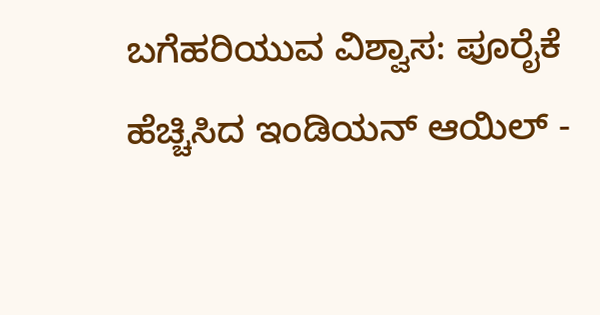ಬಗೆಹರಿಯುವ ವಿಶ್ವಾಸ: ಪೂರೈಕೆ ಹೆಚ್ಚಿಸಿದ ಇಂಡಿಯನ್ ಆಯಿಲ್ -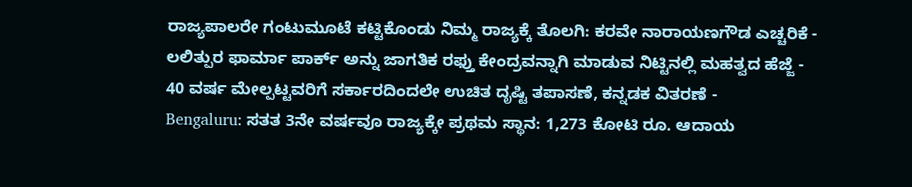ರಾಜ್ಯಪಾಲರೇ ಗಂಟುಮೂಟೆ ಕಟ್ಟಿಕೊಂಡು ನಿಮ್ಮ ರಾಜ್ಯಕ್ಕೆ ತೊಲಗಿ: ಕರವೇ ನಾರಾಯಣಗೌಡ ಎಚ್ಚರಿಕೆ -
ಲಲಿತ್ಪುರ ಫಾರ್ಮಾ ಪಾರ್ಕ್ ಅನ್ನು ಜಾಗತಿಕ ರಫ್ತು ಕೇಂದ್ರವನ್ನಾಗಿ ಮಾಡುವ ನಿಟ್ಟಿನಲ್ಲಿ ಮಹತ್ವದ ಹೆಜ್ಜೆ -
40 ವರ್ಷ ಮೇಲ್ಪಟ್ಟವರಿಗೆ ಸರ್ಕಾರದಿಂದಲೇ ಉಚಿತ ದೃಷ್ಟಿ ತಪಾಸಣೆ, ಕನ್ನಡಕ ವಿತರಣೆ -
Bengaluru: ಸತತ 3ನೇ ವರ್ಷವೂ ರಾಜ್ಯಕ್ಕೇ ಪ್ರಥಮ ಸ್ಥಾನ: 1,273 ಕೋಟಿ ರೂ. ಆದಾಯ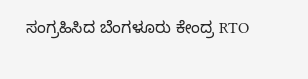ಸಂಗ್ರಹಿಸಿದ ಬೆಂಗಳೂರು ಕೇಂದ್ರ RTO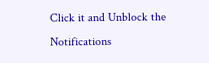Click it and Unblock the Notifications